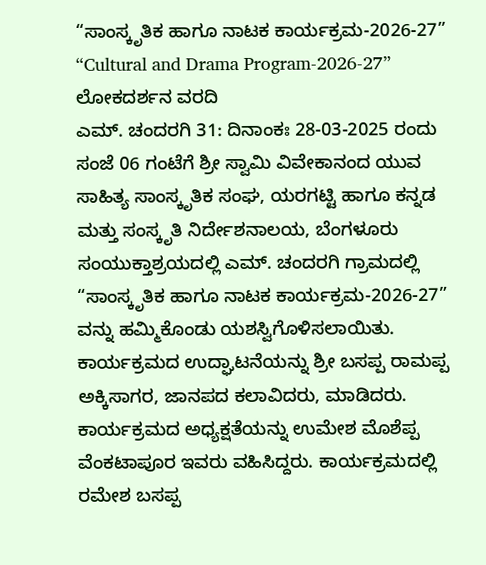“ಸಾಂಸ್ಕೃತಿಕ ಹಾಗೂ ನಾಟಕ ಕಾರ್ಯಕ್ರಮ-2026-27”
“Cultural and Drama Program-2026-27”
ಲೋಕದರ್ಶನ ವರದಿ
ಎಮ್. ಚಂದರಗಿ 31: ದಿನಾಂಕಃ 28-03-2025 ರಂದು ಸಂಜೆ 06 ಗಂಟೆಗೆ ಶ್ರೀ ಸ್ವಾಮಿ ವಿವೇಕಾನಂದ ಯುವ ಸಾಹಿತ್ಯ ಸಾಂಸ್ಕೃತಿಕ ಸಂಘ, ಯರಗಟ್ಟಿ ಹಾಗೂ ಕನ್ನಡ ಮತ್ತು ಸಂಸ್ಕೃತಿ ನಿರ್ದೇಶನಾಲಯ, ಬೆಂಗಳೂರು ಸಂಯುಕ್ತಾಶ್ರಯದಲ್ಲಿ ಎಮ್. ಚಂದರಗಿ ಗ್ರಾಮದಲ್ಲಿ “ಸಾಂಸ್ಕೃತಿಕ ಹಾಗೂ ನಾಟಕ ಕಾರ್ಯಕ್ರಮ-2026-27” ವನ್ನು ಹಮ್ಮಿಕೊಂಡು ಯಶಸ್ವಿಗೊಳಿಸಲಾಯಿತು.
ಕಾರ್ಯಕ್ರಮದ ಉದ್ಘಾಟನೆಯನ್ನು ಶ್ರೀ ಬಸಪ್ಪ ರಾಮಪ್ಪ ಅಕ್ಕಿಸಾಗರ, ಜಾನಪದ ಕಲಾವಿದರು, ಮಾಡಿದರು. ಕಾರ್ಯಕ್ರಮದ ಅಧ್ಯಕ್ಷತೆಯನ್ನು ಉಮೇಶ ಮೊಶೆಪ್ಪ ವೆಂಕಟಾಪೂರ ಇವರು ವಹಿಸಿದ್ದರು. ಕಾರ್ಯಕ್ರಮದಲ್ಲಿ ರಮೇಶ ಬಸಪ್ಪ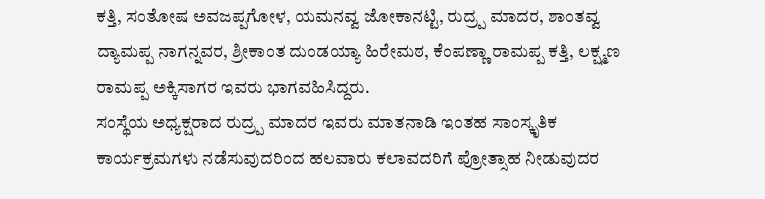ಕತ್ತಿ, ಸಂತೋಷ ಅವಜಪ್ಪಗೋಳ, ಯಮನವ್ವ ಜೋಕಾನಟ್ಟಿ, ರುದ್ರ್ಪ ಮಾದರ, ಶಾಂತವ್ವ ದ್ಯಾಮಪ್ಪ ನಾಗನ್ನವರ, ಶ್ರೀಕಾಂತ ದುಂಡಯ್ಯಾ ಹಿರೇಮಠ, ಕೆಂಪಣ್ಣಾ ರಾಮಪ್ಪ ಕತ್ತಿ, ಲಕ್ಷ್ಮಣ ರಾಮಪ್ಪ ಅಕ್ಕಿಸಾಗರ ಇವರು ಭಾಗವಹಿಸಿದ್ದರು.
ಸಂಸ್ಥೆಯ ಅಧ್ಯಕ್ಷರಾದ ರುದ್ರ್ಪ ಮಾದರ ಇವರು ಮಾತನಾಡಿ ಇಂತಹ ಸಾಂಸ್ಕೃತಿಕ ಕಾರ್ಯಕ್ರಮಗಳು ನಡೆಸುವುದರಿಂದ ಹಲವಾರು ಕಲಾವದರಿಗೆ ಪ್ರೋತ್ಸಾಹ ನೀಡುವುದರ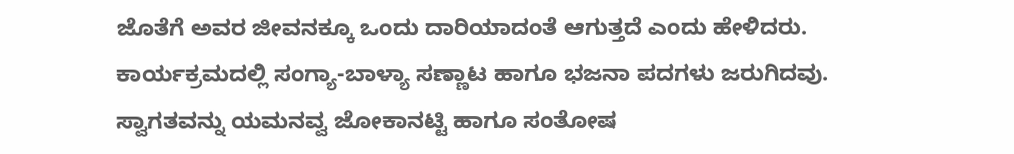ಜೊತೆಗೆ ಅವರ ಜೀವನಕ್ಕೂ ಒಂದು ದಾರಿಯಾದಂತೆ ಆಗುತ್ತದೆ ಎಂದು ಹೇಳಿದರು. ಕಾರ್ಯಕ್ರಮದಲ್ಲಿ ಸಂಗ್ಯಾ-ಬಾಳ್ಯಾ ಸಣ್ಣಾಟ ಹಾಗೂ ಭಜನಾ ಪದಗಳು ಜರುಗಿದವು. ಸ್ವಾಗತವನ್ನು ಯಮನವ್ವ ಜೋಕಾನಟ್ಟಿ ಹಾಗೂ ಸಂತೋಷ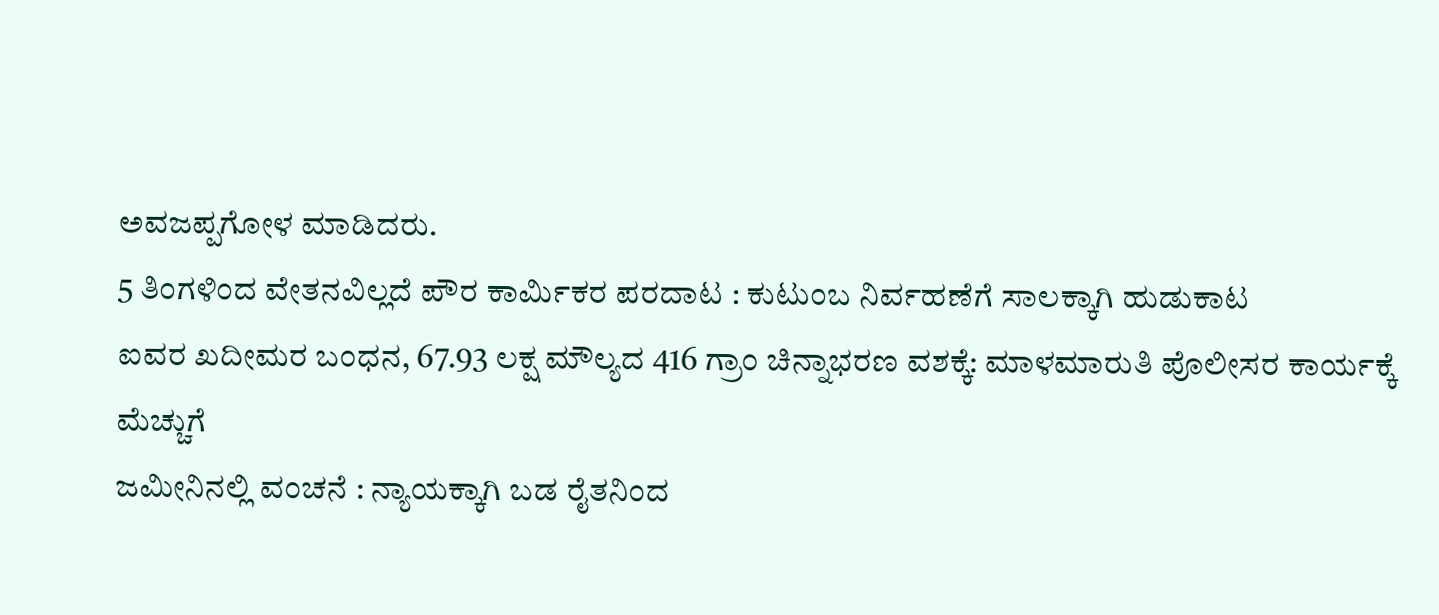ಅವಜಪ್ಪಗೋಳ ಮಾಡಿದರು.
5 ತಿಂಗಳಿಂದ ವೇತನವಿಲ್ಲದೆ ಪೌರ ಕಾರ್ಮಿಕರ ಪರದಾಟ : ಕುಟುಂಬ ನಿರ್ವಹಣೆಗೆ ಸಾಲಕ್ಕಾಗಿ ಹುಡುಕಾಟ
ಐವರ ಖದೀಮರ ಬಂಧನ, 67.93 ಲಕ್ಷ ಮೌಲ್ಯದ 416 ಗ್ರಾಂ ಚಿನ್ನಾಭರಣ ವಶಕ್ಕೆ: ಮಾಳಮಾರುತಿ ಪೊಲೀಸರ ಕಾರ್ಯಕ್ಕೆ ಮೆಚ್ಚುಗೆ
ಜಮೀನಿನಲ್ಲಿ ವಂಚನೆ : ನ್ಯಾಯಕ್ಕಾಗಿ ಬಡ ರೈತನಿಂದ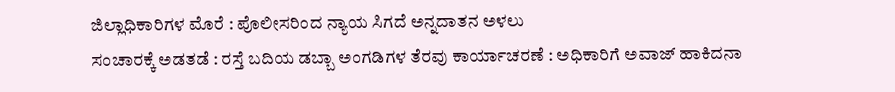ಜಿಲ್ಲಾಧಿಕಾರಿಗಳ ಮೊರೆ : ಪೊಲೀಸರಿಂದ ನ್ಯಾಯ ಸಿಗದೆ ಅನ್ನದಾತನ ಅಳಲು
ಸಂಚಾರಕ್ಕೆ ಅಡತಡೆ : ರಸ್ತೆ ಬದಿಯ ಡಬ್ಬಾ ಅಂಗಡಿಗಳ ತೆರವು ಕಾರ್ಯಾಚರಣೆ : ಅಧಿಕಾರಿಗೆ ಅವಾಜ್ ಹಾಕಿದನಾ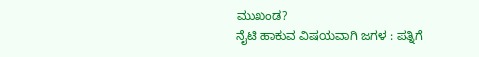ಮುಖಂಡ?
ನೈಟಿ ಹಾಕುವ ವಿಷಯವಾಗಿ ಜಗಳ : ಪತ್ನಿಗೆ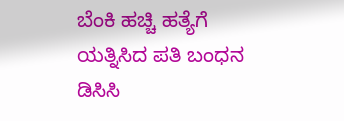ಬೆಂಕಿ ಹಚ್ಚಿ ಹತ್ಯೆಗೆ ಯತ್ನಿಸಿದ ಪತಿ ಬಂಧನ
ಡಿಸಿಸಿ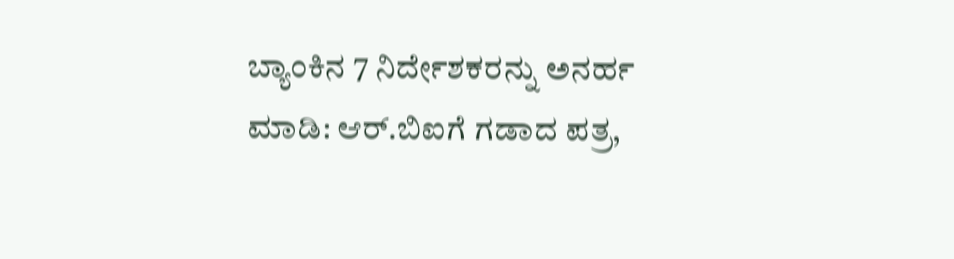ಬ್ಯಾಂಕಿನ 7 ನಿರ್ದೇಶಕರನ್ನು ಅನರ್ಹ ಮಾಡಿ: ಆರ್.ಬಿಐಗೆ ಗಡಾದ ಪತ್ರ,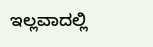ಇಲ್ಲವಾದಲ್ಲಿ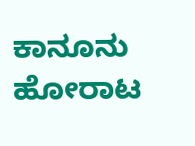ಕಾನೂನು ಹೋರಾಟ